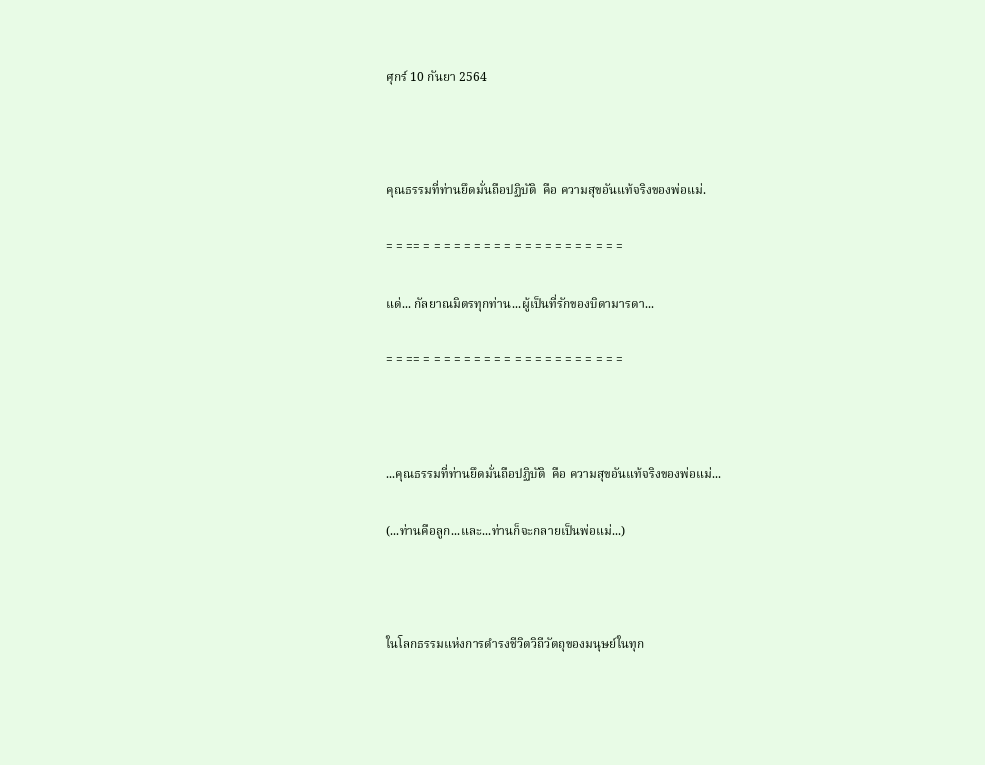ศุกร์ 10 กันยา 2564



คุณธรรมที่ท่านยึดมั่นถือปฏิบัติ  คือ ความสุขอันแท้จริงของพ่อแม่.

= = == = = = = = = = = = = = = = = = = = = = =

แด่... กัลยาณมิตรทุกท่าน...ผู้เป็นที่รักของบิดามารดา...

= = == = = = = = = = = = = = = = = = = = = = =



...คุณธรรมที่ท่านยึดมั่นถือปฏิบัติ  คือ ความสุขอันแท้จริงของพ่อแม่...

(...ท่านคือลูก...และ...ท่านก็จะกลายเป็นพ่อแม่...)



ในโลกธรรมแห่งการดำรงชีวิตวิถีวัตถุของมนุษย์ในทุก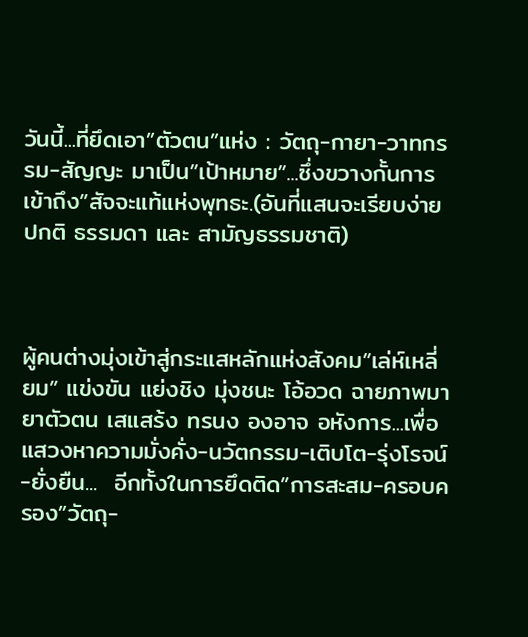วันนี้...ที่ยึดเอา”ตัวตน”แห่ง : วัตถุ-กายา-วาทกรรม-สัญญะ มาเป็น”เป้าหมาย”...ซึ่งขวางกั้นการเข้าถึง”สัจจะแท้แห่งพุทธะ.(อันที่แสนจะเรียบง่าย ปกติ ธรรมดา และ สามัญธรรมชาติ)



ผู้คนต่างมุ่งเข้าสู่กระแสหลักแห่งสังคม”เล่ห์เหลี่ยม” แข่งขัน แย่งชิง มุ่งชนะ โอ้อวด ฉายภาพมายาตัวตน เสแสร้ง ทรนง องอาจ อหังการ...เพื่อแสวงหาความมั่งคั่ง-นวัตกรรม-เติบโต-รุ่งโรจน์-ยั่งยืน...  อีกทั้งในการยึดติด”การสะสม-ครอบครอง”วัตถุ-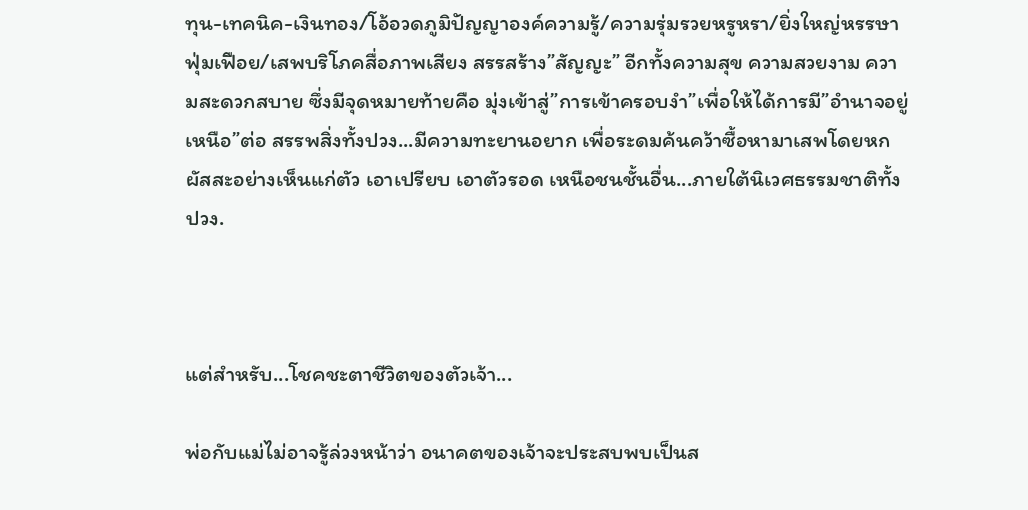ทุน-เทคนิค-เงินทอง/โอ้อวดภูมิปัญญาองค์ความรู้/ความรุ่มรวยหรูหรา/ยิ่งใหญ่หรรษาฟุ่มเฟือย/เสพบริโภคสื่อภาพเสียง สรรสร้าง”สัญญะ” อีกทั้งความสุข ความสวยงาม ความสะดวกสบาย ซึ่งมีจุดหมายท้ายคือ มุ่งเข้าสู่”การเข้าครอบงำ”เพื่อให้ได้การมี”อำนาจอยู่เหนือ”ต่อ สรรพสิ่งทั้งปวง...มีความทะยานอยาก เพื่อระดมค้นคว้าซื้อหามาเสพโดยหกผัสสะอย่างเห็นแก่ตัว เอาเปรียบ เอาตัวรอด เหนือชนชั้นอื่น...ภายใต้นิเวศธรรมชาติทั้งปวง.



แต่สำหรับ...โชคชะตาชีวิตของตัวเจ้า...

พ่อกับแม่ไม่อาจรู้ล่วงหน้าว่า อนาคตของเจ้าจะประสบพบเป็นส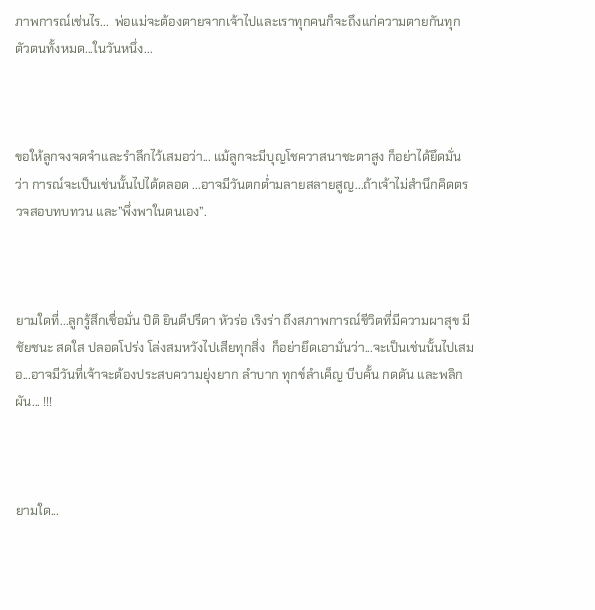ภาพการณ์เช่นไร...  พ่อแม่จะต้องตายจากเจ้าไปและเราทุกคนก็จะถึงแก่ความตายกันทุกตัวตนทั้งหมด...ในวันหนึ่ง...



ขอให้ลูกจงจดจำและรำลึกไว้เสมอว่า... แม้ลูกจะมีบุญโชควาสนาชะตาสูง ก็อย่าได้ยึดมั่นว่า การณ์จะเป็นเช่นนั้นไปได้ตลอด ...อาจมีวันตกต่ำมลายสลายสูญ...ถ้าเจ้าไม่สำนึกคิดตรวจสอบทบทวน และ”พึ่งพาในตนเอง”.



ยามใดที่...ลูกรู้สึกเชื่อมั่น ปิติ ยินดีปรีดา หัวร่อ เริงร่า ถึงสภาพการณ์ชีวิตที่มีความผาสุข มีชัยชนะ สดใส ปลอดโปร่ง โล่งสมหวังไปเสียทุกสิ่ง  ก็อย่ายึดเอามั่นว่า...จะเป็นเช่นนั้นไปเสมอ...อาจมีวันที่เจ้าจะต้องประสบความยุ่งยาก ลำบาก ทุกข์ลำเค็ญ บีบคั้น กดดัน และพลิกผัน... !!!



ยามใด...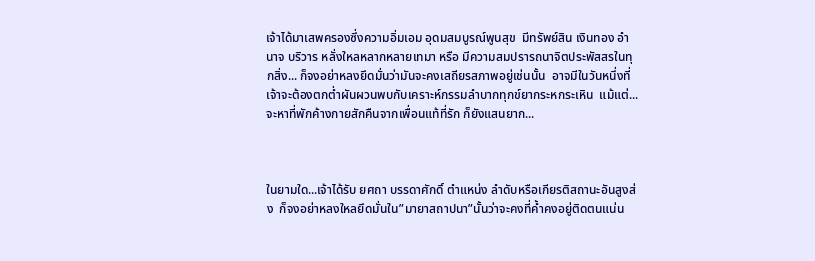เจ้าได้มาเสพครองซึ่งความอิ่มเอม อุดมสมบูรณ์พูนสุข  มีทรัพย์สิน เงินทอง อำนาจ บริวาร หลั่งใหลหลากหลายเทมา หรือ มีความสมปรารถนาจิตประพัสสรในทุกสิ่ง... ก็จงอย่าหลงยึดมั่นว่ามันจะคงเสถียรสภาพอยู่เช่นนั้น  อาจมีในวันหนึ่งที่เจ้าจะต้องตกต่ำผันผวนพบกับเคราะห์กรรมลำบากทุกข์ยากระหกระเหิน  แม้แต่...จะหาที่พักค้างกายสักคืนจากเพื่อนแท้ที่รัก ก็ยังแสนยาก...



ในยามใด...เจ้าได้รับ ยศถา บรรดาศักดิ์ ตำแหน่ง ลำดับหรือเกียรติสถานะอันสูงส่ง  ก็จงอย่าหลงใหลยึดมั่นใน”มายาสถาปนา”นั้นว่าจะคงที่ค้ำคงอยู่ติดตนแน่น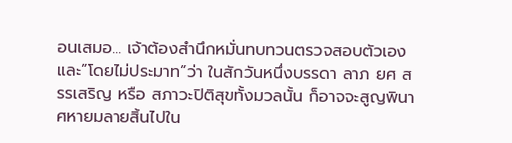อนเสมอ... เจ้าต้องสำนึกหมั่นทบทวนตรวจสอบตัวเองและ”โดยไม่ประมาท”ว่า ในสักวันหนึ่งบรรดา ลาภ ยศ สรรเสริญ หรือ สภาวะปิติสุขทั้งมวลนั้น ก็อาจจะสูญพินาศหายมลายสิ้นไปใน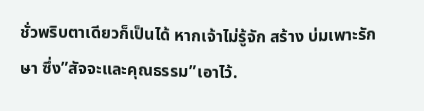ชั่วพริบตาเดียวก็เป็นได้ หากเจ้าไม่รู้จัก สร้าง บ่มเพาะรักษา ซึ่ง”สัจจะและคุณธรรม”เอาไว้.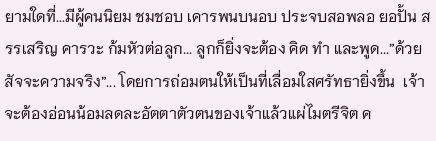ยามใดที่...มีผู้คนนิยม ชมชอบ เคารพนบนอบ ประจบสอพลอ ยอปั้น สรรเสริญ คารวะ ก้มหัวต่อลูก... ลูกก็ยิ่งจะต้อง คิด ทำ และพูด...”ด้วยสัจจะความจริง”... โดยการถ่อมตนให้เป็นที่เลื่อมใสศรัทธายิ่งขึ้น  เจ้าจะต้องอ่อนน้อมลดละอัตตาตัวตนของเจ้าแล้วแผ่ไมตรีจิต ค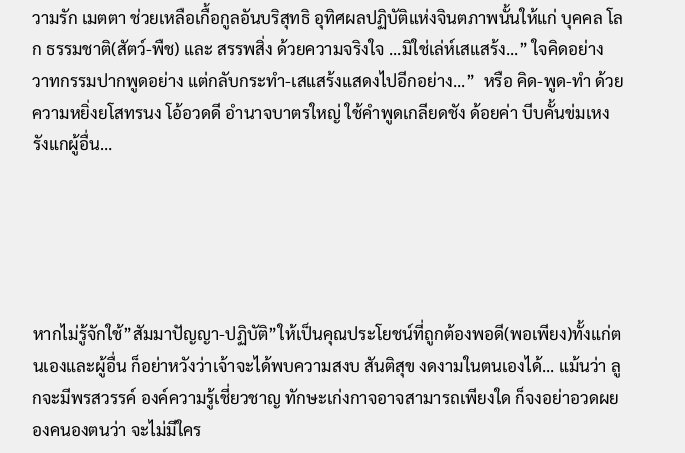วามรัก เมตตา ช่วยเหลือเกื้อกูลอันบริสุทธิ อุทิศผลปฏิบัติแห่งจินตภาพนั้นให้แก่ บุคคล โลก ธรรมชาติ(สัตว์-พืช) และ สรรพสิ่ง ด้วยความจริงใจ ...มิใช่เล่ห์เสแสร้ง...” ใจคิดอย่าง วาทกรรมปากพูดอย่าง แต่กลับกระทำ-เสแสร้งแสดงไปอีกอย่าง...”  หรือ คิด-พูด-ทำ ด้วยความหยิ่งยโสทรนง โอ้อวดดี อำนาจบาตรใหญ่ ใช้คำพูดเกลียดชัง ด้อยค่า บีบคั้นข่มเหงรังแกผู้อื่น…





หากไม่รู้จักใช้”สัมมาปัญญา-ปฏิบัติ”ให้เป็นคุณประโยชน์ที่ถูกต้องพอดี(พอเพียง)ทั้งแก่ตนเองและผู้อื่น ก็อย่าหวังว่าเจ้าจะได้พบความสงบ สันติสุข งดงามในตนเองได้... แม้นว่า ลูกจะมีพรสวรรค์ องค์ความรู้เชี่ยวชาญ ทักษะเก่งกาจอาจสามารถเพียงใด ก็จงอย่าอวดผยองคนองตนว่า จะไม่มีใคร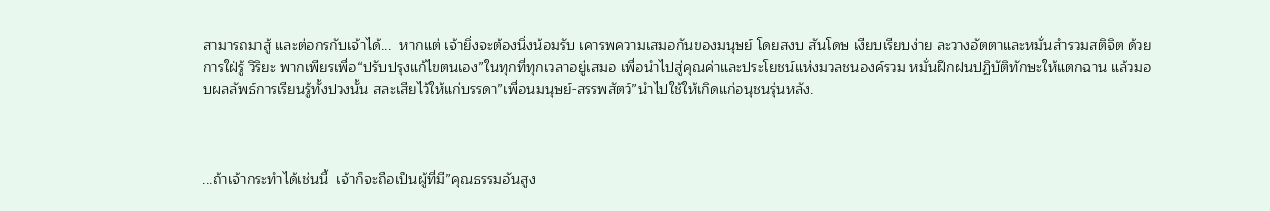สามารถมาสู้ และต่อกรกับเจ้าได้...  หากแต่ เจ้ายิ่งจะต้องนิ่งน้อมรับ เคารพความเสมอกันของมนุษย์ โดยสงบ สันโดษ เงียบเรียบง่าย ละวางอัตตาและหมั่นสำรวมสติจิต ด้วยการใฝ่รู้ วิริยะ พากเพียรเพื่อ“ปรับปรุงแก้ไขตนเอง”ในทุกที่ทุกเวลาอยู่เสมอ เพื่อนำไปสู่คุณค่าและประโยชน์แห่งมวลชนองค์รวม หมั่นฝึกฝนปฏิบัติทักษะให้แตกฉาน แล้วมอบผลลัพธ์การเรียนรู้ทั้งปวงนั้น สละเสียไว้ให้แก่บรรดา”เพื่อนมนุษย์-สรรพสัตว์”นำไปใช้ให้เกิดแก่อนุชนรุ่นหลัง.



...ถ้าเจ้ากระทำได้เช่นนี้  เจ้าก็จะถือเป็นผู้ที่มี”คุณธรรมอันสูง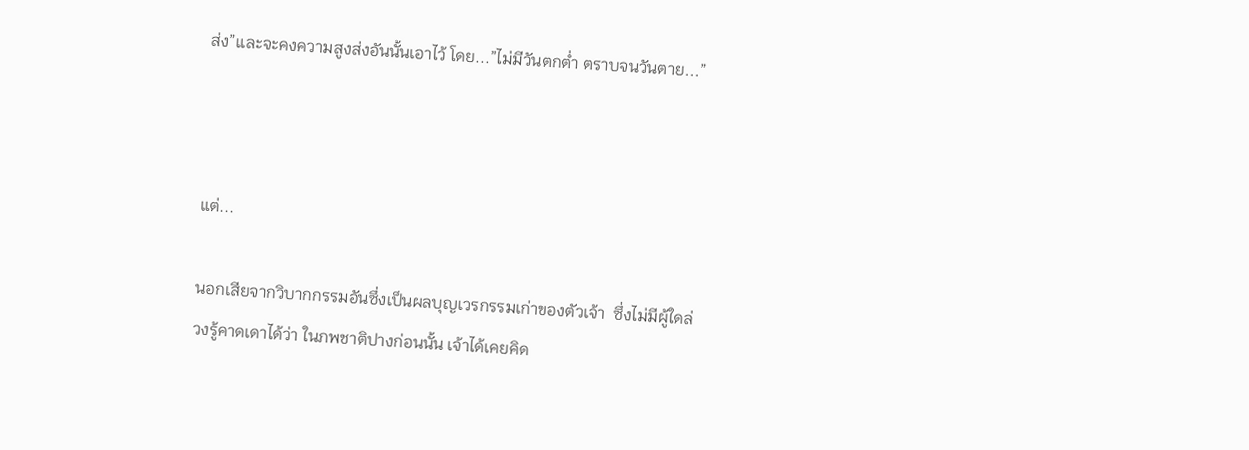ส่ง”และจะคงความสูงส่งอันนั้นเอาไว้ โดย...”ไม่มีวันตกต่ำ ตราบจนวันตาย...”



แต่...

นอกเสียจากวิบากกรรมอันซึ่งเป็นผลบุญเวรกรรมเก่าของตัวเจ้า  ซึ่งไม่มีผู้ใดล่วงรู้คาดเดาได้ว่า ในภพชาติปางก่อนนั้น เจ้าได้เคยคิด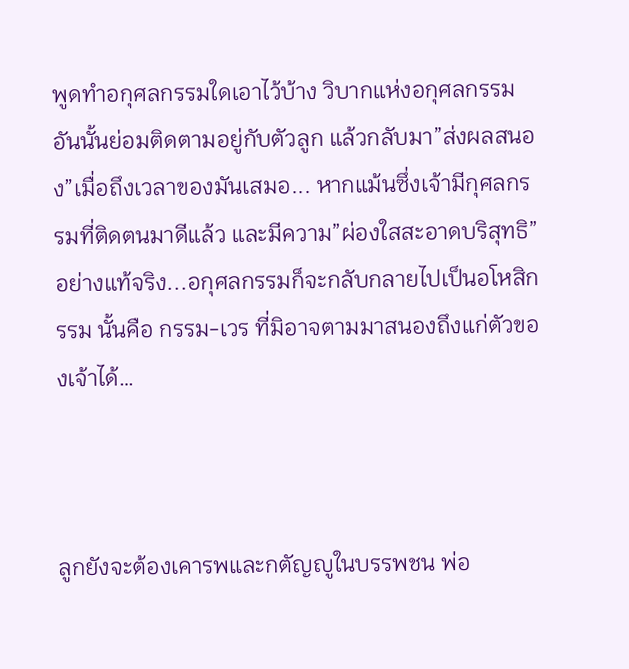พูดทำอกุศลกรรมใดเอาไว้บ้าง วิบากแห่งอกุศลกรรมอันนั้นย่อมติดตามอยู่กับตัวลูก แล้วกลับมา”ส่งผลสนอง”เมื่อถึงเวลาของมันเสมอ... หากแม้นซึ่งเจ้ามีกุศลกรรมที่ติดตนมาดีแล้ว และมีความ”ผ่องใสสะอาดบริสุทธิ”อย่างแท้จริง...อกุศลกรรมก็จะกลับกลายไปเป็นอโหสิกรรม นั้นคือ กรรม-เวร ที่มิอาจตามมาสนองถึงแก่ตัวของเจ้าได้…



ลูกยังจะต้องเคารพและกตัญญูในบรรพชน พ่อ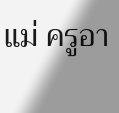แม่ ครูอา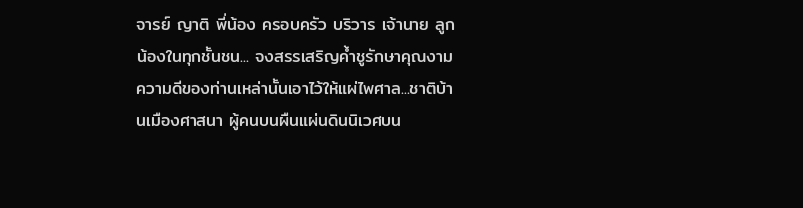จารย์ ญาติ พี่น้อง ครอบครัว บริวาร เจ้านาย ลูกน้องในทุกชั้นชน... จงสรรเสริญค้ำชูรักษาคุณงามความดีของท่านเหล่านั้นเอาไว้ให้แผ่ไพศาล...ชาติบ้านเมืองศาสนา ผู้คนบนผืนแผ่นดินนิเวศบน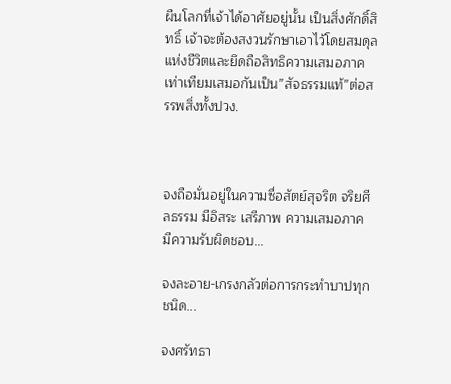ผืนโลกที่เจ้าได้อาศัยอยู่นั้น เป็นสิ่งศักดิ์สิทธิ์ เจ้าจะต้องสงวนรักษาเอาไว้โดยสมดุลแห่งชีวิตและยึดถือสิทธิความเสมอภาคเท่าเทียมเสมอกันเป็น”สัจธรรมแท้”ต่อสรรพสิ่งทั้งปวง.



จงถือมั่นอยู่ในความซื่อสัตย์สุจริต จริยศีลธรรม มีอิสระ เสรีภาพ ความเสมอภาค มีความรับผิดชอบ...

จงละอาย-เกรงกลัวต่อการกระทำบาปทุกชนิด...

จงศรัทธา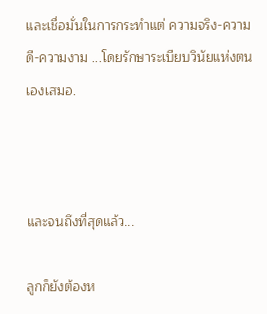และเชื่อมั่นในการกระทำแต่ ความจริง-ความดี-ความงาม ...โดยรักษาระเบียบวินัยแห่งตนเองเสมอ.



และจนถึงที่สุดแล้ว...

ลูกก็ยังต้องห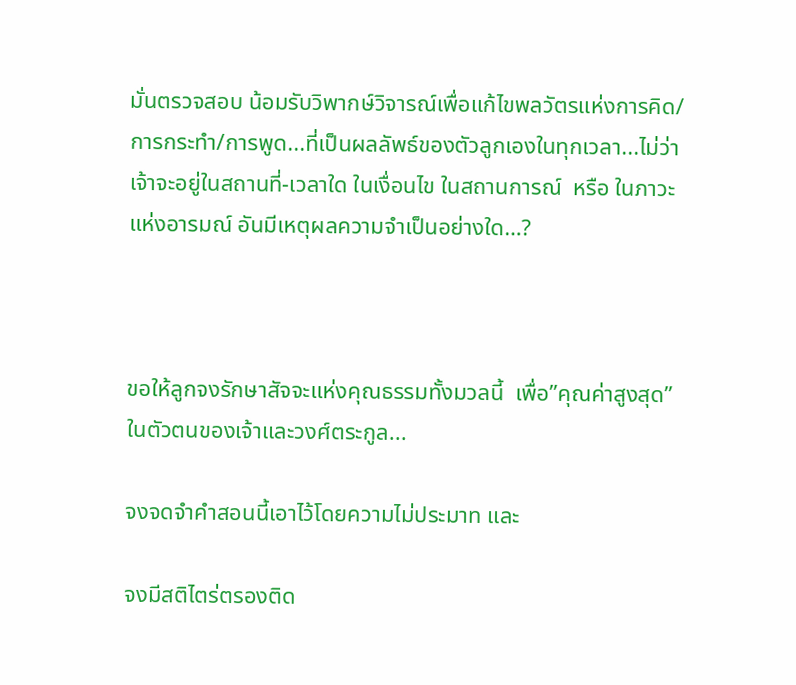มั่นตรวจสอบ น้อมรับวิพากษ์วิจารณ์เพื่อแก้ไขพลวัตรแห่งการคิด/การกระทำ/การพูด...ที่เป็นผลลัพธ์ของตัวลูกเองในทุกเวลา...ไม่ว่าเจ้าจะอยู่ในสถานที่-เวลาใด ในเงื่อนไข ในสถานการณ์  หรือ ในภาวะแห่งอารมณ์ อันมีเหตุผลความจำเป็นอย่างใด…?



ขอให้ลูกจงรักษาสัจจะแห่งคุณธรรมทั้งมวลนี้  เพื่อ”คุณค่าสูงสุด”ในตัวตนของเจ้าและวงศ์ตระกูล...

จงจดจำคำสอนนี้เอาไว้โดยความไม่ประมาท และ

จงมีสติไตร่ตรองติด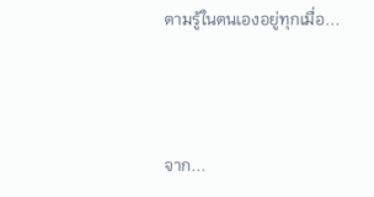ตามรู้ในตนเองอยู่ทุกเมื่อ...



จาก...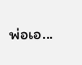พ่อเอ...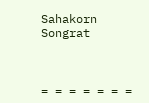Sahakorn Songrat



= = = = = = =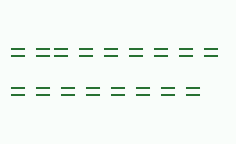= == = = = = = = = = = = = = = =